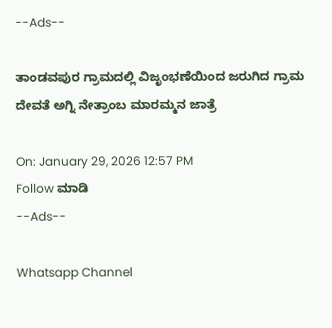--Ads--

ತಾಂಡವಪುರ ಗ್ರಾಮದಲ್ಲಿ ವಿಜೃಂಭಣೆಯಿಂದ ಜರುಗಿದ ಗ್ರಾಮ ದೇವತೆ ಅಗ್ನಿ ನೇತ್ರಾಂಬ ಮಾರಮ್ಮನ ಜಾತ್ರೆ

On: January 29, 2026 12:57 PM
Follow ಮಾಡಿ
--Ads--

Whatsapp Channel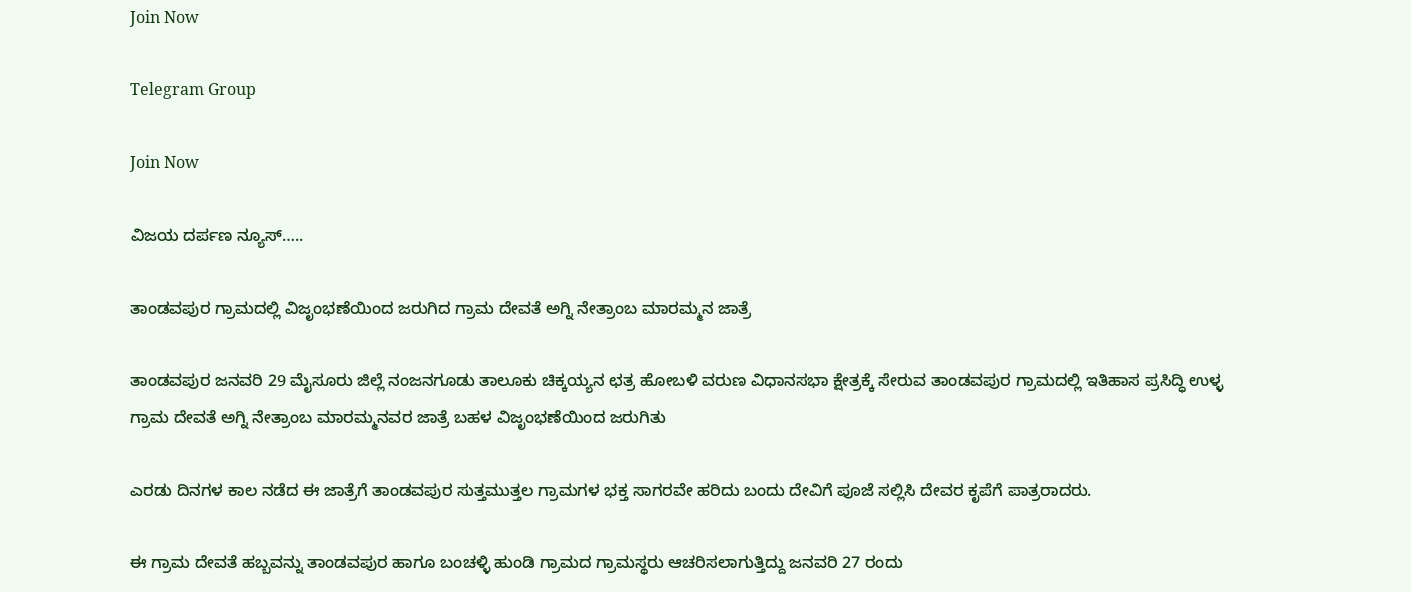Join Now

Telegram Group

Join Now

ವಿಜಯ ದರ್ಪಣ ನ್ಯೂಸ್…..

ತಾಂಡವಪುರ ಗ್ರಾಮದಲ್ಲಿ ವಿಜೃಂಭಣೆಯಿಂದ ಜರುಗಿದ ಗ್ರಾಮ ದೇವತೆ ಅಗ್ನಿ ನೇತ್ರಾಂಬ ಮಾರಮ್ಮನ ಜಾತ್ರೆ

ತಾಂಡವಪುರ ಜನವರಿ 29 ಮೈಸೂರು ಜಿಲ್ಲೆ ನಂಜನಗೂಡು ತಾಲೂಕು ಚಿಕ್ಕಯ್ಯನ ಛತ್ರ ಹೋಬಳಿ ವರುಣ ವಿಧಾನಸಭಾ ಕ್ಷೇತ್ರಕ್ಕೆ ಸೇರುವ ತಾಂಡವಪುರ ಗ್ರಾಮದಲ್ಲಿ ಇತಿಹಾಸ ಪ್ರಸಿದ್ಧಿ ಉಳ್ಳ ಗ್ರಾಮ ದೇವತೆ ಅಗ್ನಿ ನೇತ್ರಾಂಬ ಮಾರಮ್ಮನವರ ಜಾತ್ರೆ ಬಹಳ ವಿಜೃಂಭಣೆಯಿಂದ ಜರುಗಿತು

ಎರಡು ದಿನಗಳ ಕಾಲ ನಡೆದ ಈ ಜಾತ್ರೆಗೆ ತಾಂಡವಪುರ ಸುತ್ತಮುತ್ತಲ ಗ್ರಾಮಗಳ ಭಕ್ತ ಸಾಗರವೇ ಹರಿದು ಬಂದು ದೇವಿಗೆ ಪೂಜೆ ಸಲ್ಲಿಸಿ ದೇವರ ಕೃಪೆಗೆ ಪಾತ್ರರಾದರು.

ಈ ಗ್ರಾಮ ದೇವತೆ ಹಬ್ಬವನ್ನು ತಾಂಡವಪುರ ಹಾಗೂ ಬಂಚಳ್ಳಿ ಹುಂಡಿ ಗ್ರಾಮದ ಗ್ರಾಮಸ್ಥರು ಆಚರಿಸಲಾಗುತ್ತಿದ್ದು ಜನವರಿ 27 ರಂದು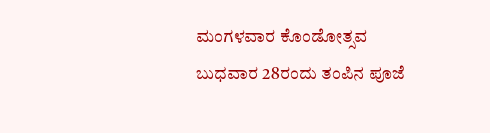ಮಂಗಳವಾರ ಕೊಂಡೋತ್ಸವ ಬುಧವಾರ 28ರಂದು ತಂಪಿನ ಪೂಜೆ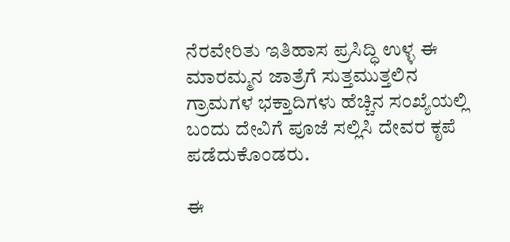ನೆರವೇರಿತು ಇತಿಹಾಸ ಪ್ರಸಿದ್ಧಿ ಉಳ್ಳ ಈ ಮಾರಮ್ಮನ ಜಾತ್ರೆಗೆ ಸುತ್ತಮುತ್ತಲಿನ ಗ್ರಾಮಗಳ ಭಕ್ತಾದಿಗಳು ಹೆಚ್ಚಿನ ಸಂಖ್ಯೆಯಲ್ಲಿ ಬಂದು ದೇವಿಗೆ ಪೂಜೆ ಸಲ್ಲಿಸಿ ದೇವರ ಕೃಪೆ ಪಡೆದುಕೊಂಡರು.

ಈ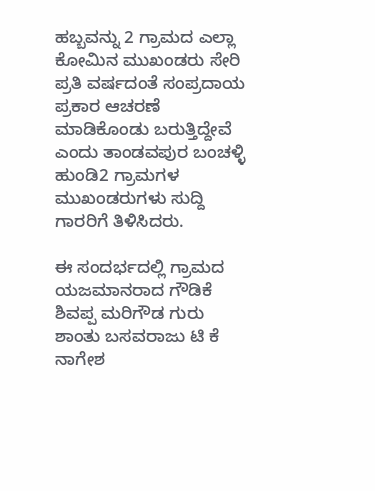ಹಬ್ಬವನ್ನು 2 ಗ್ರಾಮದ ಎಲ್ಲಾ ಕೋಮಿನ ಮುಖಂಡರು ಸೇರಿ ಪ್ರತಿ ವರ್ಷದಂತೆ ಸಂಪ್ರದಾಯ ಪ್ರಕಾರ ಆಚರಣೆ ಮಾಡಿಕೊಂಡು ಬರುತ್ತಿದ್ದೇವೆ ಎಂದು ತಾಂಡವಪುರ ಬಂಚಳ್ಳಿ ಹುಂಡಿ2 ಗ್ರಾಮಗಳ ಮುಖಂಡರುಗಳು ಸುದ್ದಿ ಗಾರರಿಗೆ ತಿಳಿಸಿದರು.

ಈ ಸಂದರ್ಭದಲ್ಲಿ ಗ್ರಾಮದ ಯಜಮಾನರಾದ ಗೌಡಿಕೆ ಶಿವಪ್ಪ ಮರಿಗೌಡ ಗುರು ಶಾಂತು ಬಸವರಾಜು ಟಿ ಕೆ ನಾಗೇಶ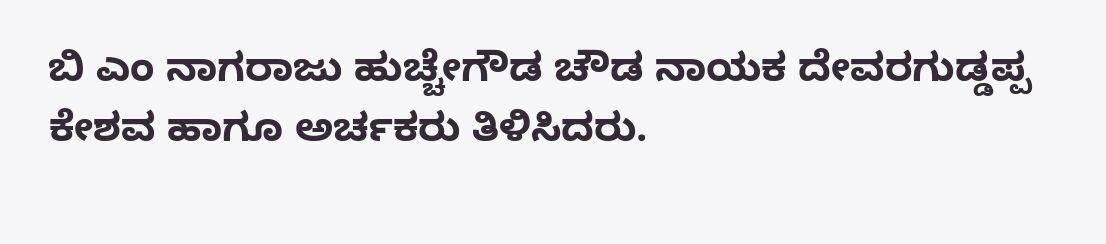ಬಿ ಎಂ ನಾಗರಾಜು ಹುಚ್ಚೇಗೌಡ ಚೌಡ ನಾಯಕ ದೇವರಗುಡ್ಡಪ್ಪ ಕೇಶವ ಹಾಗೂ ಅರ್ಚಕರು ತಿಳಿಸಿದರು.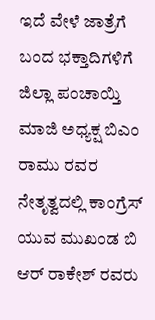ಇದೆ ವೇಳೆ ಜಾತ್ರೆಗೆ ಬಂದ ಭಕ್ತಾದಿಗಳಿಗೆ ಜಿಲ್ಲಾ ಪಂಚಾಯ್ತಿ ಮಾಜಿ ಅಧ್ಯಕ್ಷ ಬಿಎಂ ರಾಮು ರವರ ನೇತೃತ್ವದಲ್ಲಿ ಕಾಂಗ್ರೆಸ್ ಯುವ ಮುಖಂಡ ಬಿ ಆರ್ ರಾಕೇಶ್ ರವರು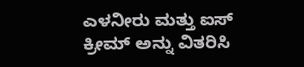ಎಳನೀರು ಮತ್ತು ಐಸ್ ಕ್ರೀಮ್ ಅನ್ನು ವಿತರಿಸಿ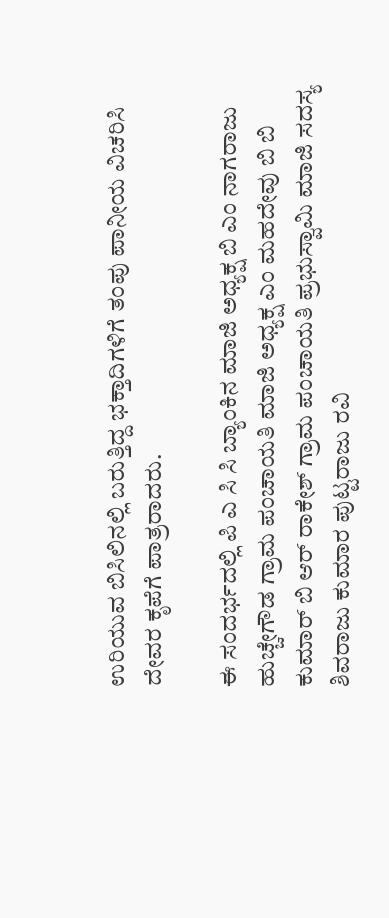ಉರಿಯುವ ಬಿಸಿಲಿನಲ್ಲಿ ಬರುತ್ತಿದ್ದ ಭಕ್ತಾದಿಗಳಿಗೆ ತಂಪು ಪಾನೀಯ ವಿಚರಿಸಿ ದೇವರ ಕೃಪೆಗೆ ಪಾತ್ರರಾದರು.

ಈ ಸಂದರ್ಭದಲ್ಲಿ ಪಿ ಎ ಸಿ ಸಿ ಬ್ಯಾಂಕಿನ ಮಾಜಿ ಅಧ್ಯಕ್ಷ ಬಿ ಎಂ ನಾಗರಾಜು ಹುಚ್ಚೇಗೌಡ ಗ್ರಾಮ ಪಂಚಾಯತಿ ಮಾಜಿ ಅಧ್ಯಕ್ಷ ಎಂ ಮಹದೇವು ಬಿ ಬಿ ಕುಮಾರ್ ಬಿ ಆರ್ ರಾಕೇಶ್ ಗ್ರಾಮ ಪಂಚಾಯತಿ ಪ್ರಭುಸ್ವಾಮಿ ಮಾಜಿ ಸದಸ್ಯ ಶಿವರಾಜು ಕುಮಾರ ಪುಟ್ಟರಾಜು ರವಿ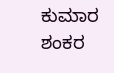ಕುಮಾರ ಶಂಕರ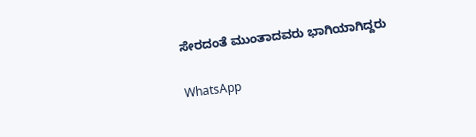ಸೇರದಂತೆ ಮುಂತಾದವರು ಭಾಗಿಯಾಗಿದ್ದರು

WhatsApp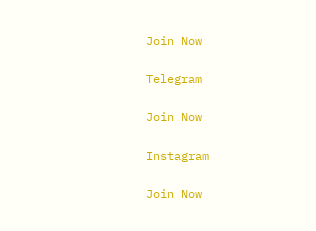Join Now

Telegram

Join Now

Instagram

Join Now